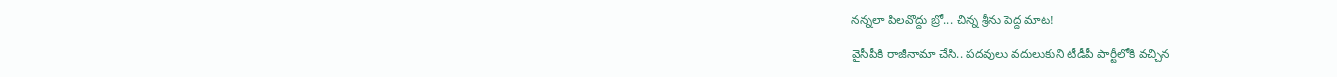న‌న్నలా పిల‌వొద్దు బ్రో... చిన్న శ్రీను పెద్ద మాట‌!

వైసీపీకి రాజీనామా చేసి.. ప‌ద‌వులు వ‌దులుకుని టీడీపీ పార్టీలోకి వ‌చ్చిన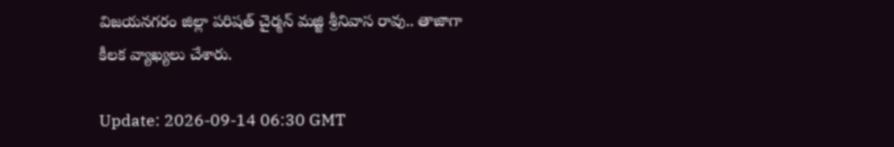విజ‌య‌న‌గ‌రం జిల్లా ప‌రిష‌త్ చైర్మ‌న్ మ‌జ్జి శ్రీనివాస రావు.. తాజాగా కీల‌క వ్యాఖ్య‌లు చేశారు.

Update: 2026-09-14 06:30 GMT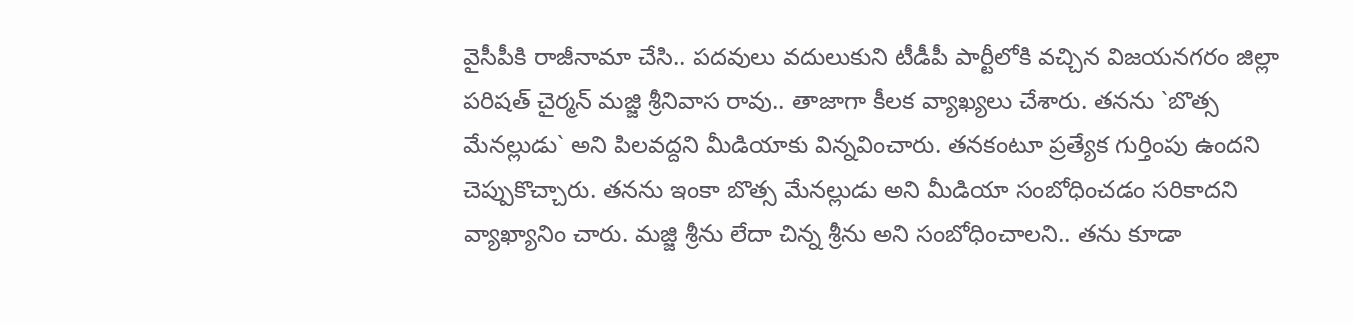వైసీపీకి రాజీనామా చేసి.. ప‌ద‌వులు వ‌దులుకుని టీడీపీ పార్టీలోకి వ‌చ్చిన విజ‌య‌న‌గ‌రం జిల్లా ప‌రిష‌త్ చైర్మ‌న్ మ‌జ్జి శ్రీనివాస రావు.. తాజాగా కీల‌క వ్యాఖ్య‌లు చేశారు. త‌న‌ను `బొత్స మేన‌ల్లుడు` అని పిల‌వ‌ద్ద‌ని మీడియాకు విన్న‌వించారు. త‌న‌కంటూ ప్ర‌త్యేక గుర్తింపు ఉంద‌ని చెప్పుకొచ్చారు. త‌న‌ను ఇంకా బొత్స మేన‌ల్లుడు అని మీడియా సంబోధించ‌డం స‌రికాద‌ని వ్యాఖ్యానిం చారు. మ‌జ్జి శ్రీను లేదా చిన్న శ్రీను అని సంబోధించాల‌ని.. త‌ను కూడా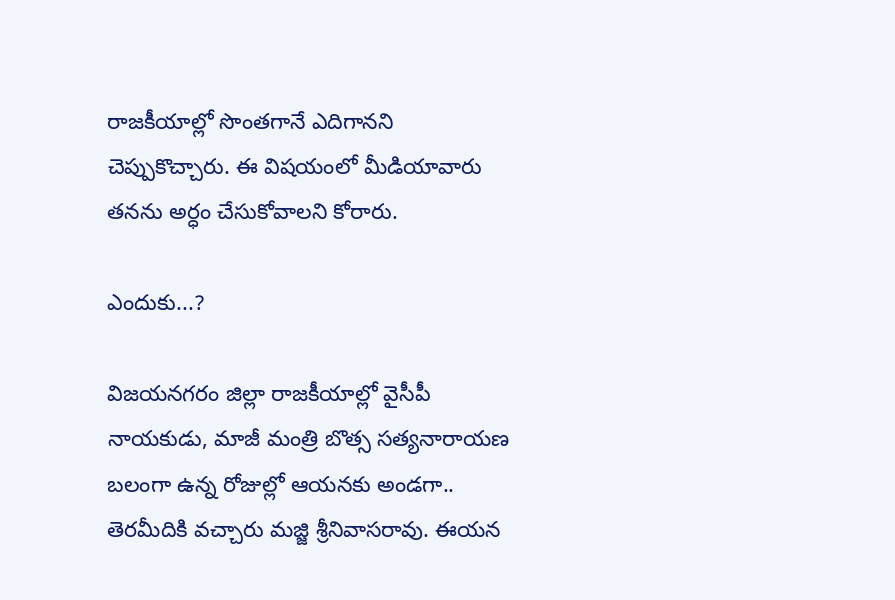రాజ‌కీయాల్లో సొంత‌గానే ఎదిగాన‌ని చెప్పుకొచ్చారు. ఈ విష‌యంలో మీడియావారు త‌న‌ను అర్ధం చేసుకోవాల‌ని కోరారు.

ఎందుకు...?

విజ‌య‌న‌గ‌రం జిల్లా రాజ‌కీయాల్లో వైసీపీ నాయ‌కుడు, మాజీ మంత్రి బొత్స స‌త్య‌నారాయ‌ణ బ‌లంగా ఉన్న రోజుల్లో ఆయ‌న‌కు అండ‌గా.. తెర‌మీదికి వ‌చ్చారు మ‌జ్జి శ్రీనివాస‌రావు. ఈయ‌న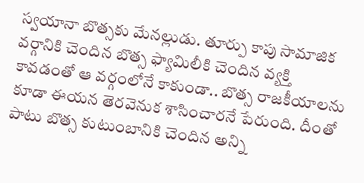స్వ‌యానా బొత్స‌కు మేన‌ల్లుడు. తూర్పు కాపు సామాజిక వ‌ర్గానికి చెందిన బొత్స ఫ్యామిలీకి చెందిన వ్య‌క్తి కావ‌డంతో ఆ వ‌ర్గంలోనే కాకుండా.. బొత్స రాజ‌కీయాలను కూడా ఈయ‌న తెర‌వెనుక శాసించారనే పేరుంది. దీంతో పాటు బొత్స కుటుంబానికి చెందిన అన్ని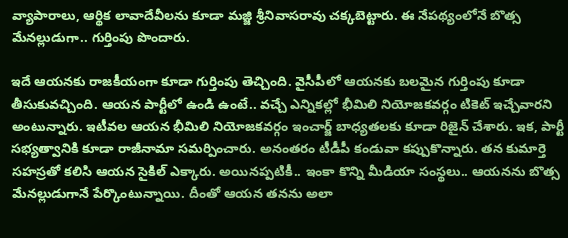వ్యాపారాలు, ఆర్థిక లావాదేవీల‌ను కూడా మ‌జ్జి శ్రీనివాస‌రావు చ‌క్క‌బెట్టారు. ఈ నేప‌థ్యంలోనే బొత్స మేన‌ల్లుడుగా.. గుర్తింపు పొందారు.

ఇదే ఆయ‌న‌కు రాజ‌కీయంగా కూడా గుర్తింపు తెచ్చింది. వైసీపీలో ఆయ‌న‌కు బ‌ల‌మైన గుర్తింపు కూడా తీసుకువ‌చ్చింది. ఆయ‌న పార్టీలో ఉండి ఉంటే.. వ‌చ్చే ఎన్నిక‌ల్లో భీమిలి నియోజ‌క‌వ‌ర్గం టికెట్ ఇచ్చేవార‌ని అంటున్నారు. ఇటీవ‌ల ఆయ‌న భీమిలి నియోజ‌క‌వ‌ర్గం ఇంచార్జ్ బాధ్య‌త‌ల‌కు కూడా రిజైన్ చేశారు. ఇక‌, పార్టీ స‌భ్య‌త్వానికి కూడా రాజీనామా స‌మ‌ర్పించారు. అనంత‌రం టీడీపీ కండువా క‌ప్పుకొన్నారు. త‌న కుమార్తె స‌హ‌స్ర‌తో క‌లిసి ఆయ‌న సైకిల్ ఎక్కారు. అయిన‌ప్ప‌టికీ.. ఇంకా కొన్ని మీడియా సంస్థ‌లు.. ఆయ‌న‌ను బొత్స మేన‌ల్లుడుగానే పేర్కొంటున్నాయి. దీంతో ఆయ‌న త‌న‌ను అలా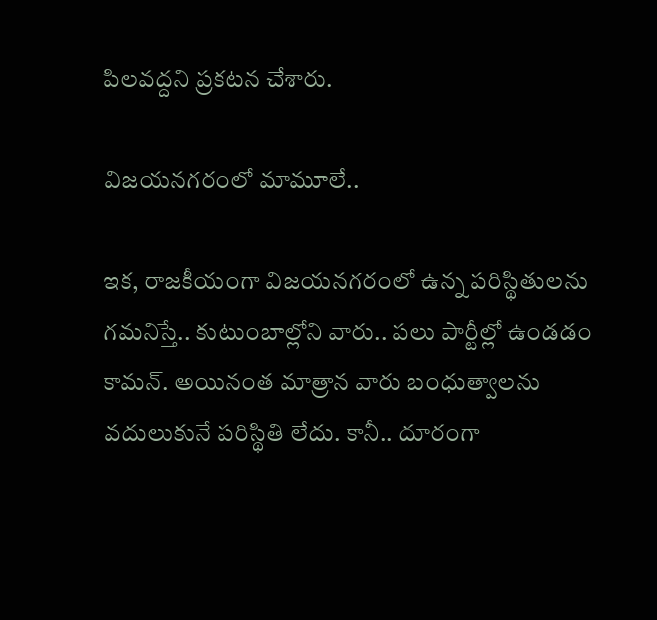పిల‌వ‌ద్ద‌ని ప్ర‌క‌ట‌న చేశారు.

విజ‌య‌న‌గ‌రంలో మామూలే..

ఇక‌, రాజ‌కీయంగా విజ‌యన‌గ‌రంలో ఉన్న ప‌రిస్థితుల‌ను గ‌మ‌నిస్తే.. కుటుంబాల్లోని వారు.. ప‌లు పార్టీల్లో ఉండ‌డం కామ‌న్‌. అయినంత మాత్రాన వారు బంధుత్వాల‌ను వ‌దులుకునే ప‌రిస్థితి లేదు. కానీ.. దూరంగా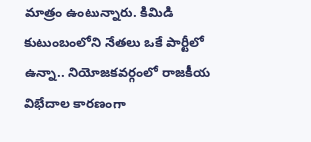మాత్రం ఉంటున్నారు. కిమిడి కుటుంబంలోని నేత‌లు ఒకే పార్టీలో ఉన్నా.. నియోజ‌క‌వర్గంలో రాజకీయ విభేదాల కార‌ణంగా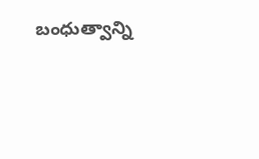బంధుత్వాన్ని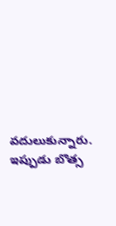వ‌దులుకున్నారు. ఇప్పుడు బొత్స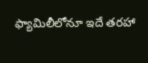ఫ్యామిలీలోనూ ఇదే త‌ర‌హా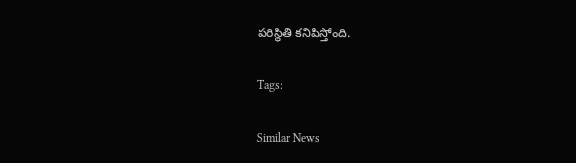ప‌రిస్థితి క‌నిపిస్తోంది.

Tags:

Similar News